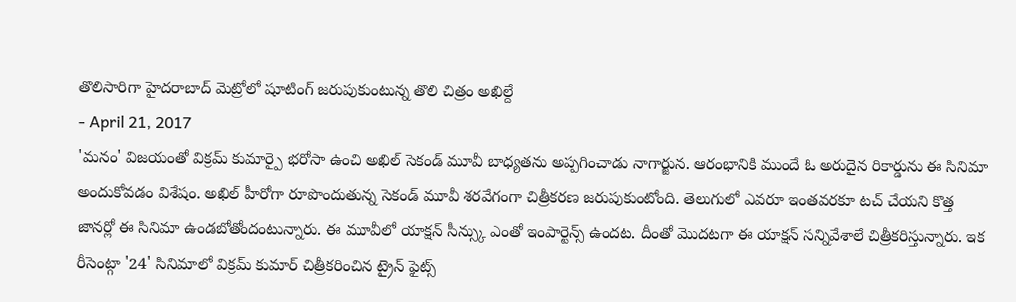తొలిసారిగా హైదరాబాద్ మెట్రోలో షూటింగ్ జరుపుకుంటున్న తొలి చిత్రం అఖిల్దే
- April 21, 2017
'మనం' విజయంతో విక్రమ్ కుమార్పై భరోసా ఉంచి అఖిల్ సెకండ్ మూవీ బాధ్యతను అప్పగించాడు నాగార్జున. ఆరంభానికి ముందే ఓ అరుదైన రికార్డును ఈ సినిమా అందుకోవడం విశేషం. అఖిల్ హీరోగా రూపొందుతున్న సెకండ్ మూవీ శరవేగంగా చిత్రీకరణ జరుపుకుంటోంది. తెలుగులో ఎవరూ ఇంతవరకూ టచ్ చేయని కొత్త జానర్లో ఈ సినిమా ఉండబోతోందంటున్నారు. ఈ మూవీలో యాక్షన్ సీన్స్కు ఎంతో ఇంపార్టెన్స్ ఉందట. దీంతో మొదటగా ఈ యాక్షన్ సన్నివేశాలే చిత్రీకరిస్తున్నారు. ఇక రీసెంట్గా '24' సినిమాలో విక్రమ్ కుమార్ చిత్రీకరించిన ట్రైన్ ఫైట్స్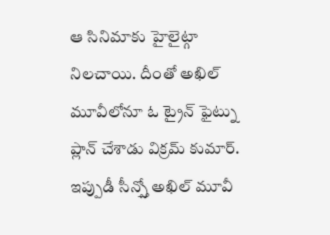ఆ సినిమాకు హైలైట్గా నిలచాయి. దీంతో అఖిల్ మూవీలోనూ ఓ ట్రైన్ ఫైట్ను ప్లాన్ చేశాడు విక్రమ్ కుమార్. ఇప్పుడీ సీన్స్తో అఖిల్ మూవీ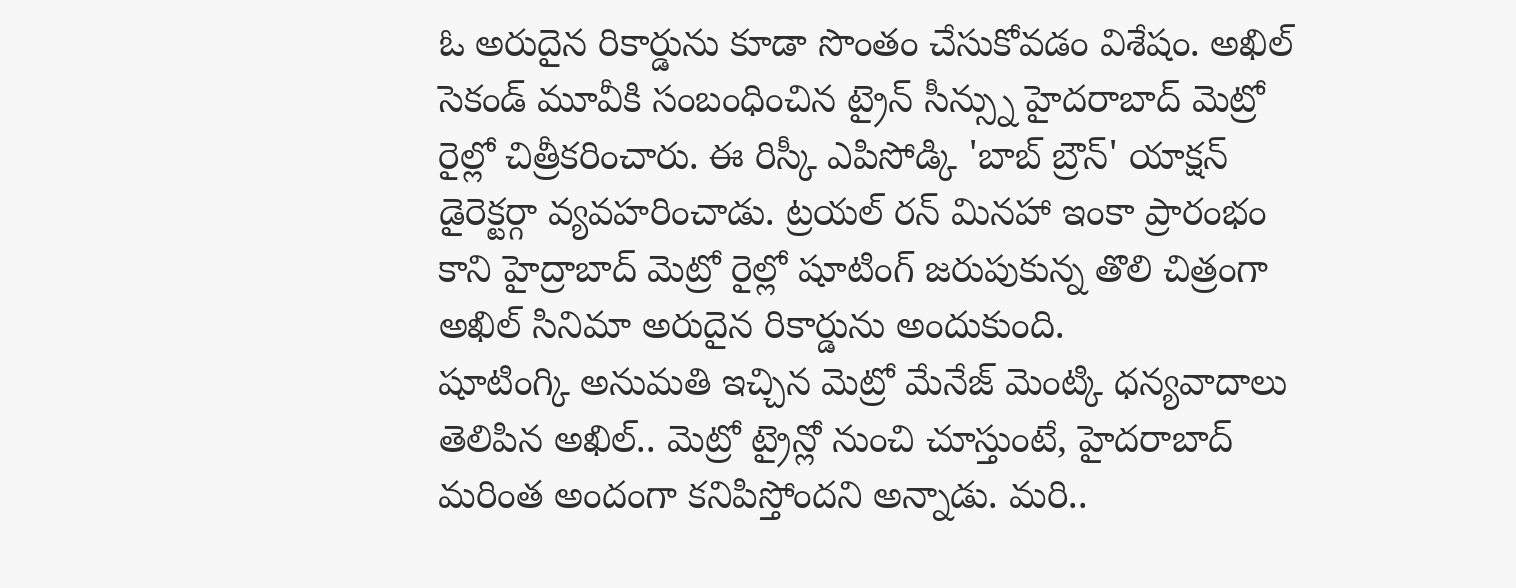ఓ అరుదైన రికార్డును కూడా సొంతం చేసుకోవడం విశేషం. అఖిల్ సెకండ్ మూవీకి సంబంధించిన ట్రైన్ సీన్స్ను హైదరాబాద్ మెట్రో రైల్లో చిత్రీకరించారు. ఈ రిస్కీ ఎపిసోడ్కి 'బాబ్ బ్రౌన్' యాక్షన్ డైరెక్టర్గా వ్యవహరించాడు. ట్రయల్ రన్ మినహా ఇంకా ప్రారంభం కాని హైద్రాబాద్ మెట్రో రైల్లో షూటింగ్ జరుపుకున్న తొలి చిత్రంగా అఖిల్ సినిమా అరుదైన రికార్డును అందుకుంది.
షూటింగ్కి అనుమతి ఇచ్చిన మెట్రో మేనేజ్ మెంట్కి ధన్యవాదాలు తెలిపిన అఖిల్.. మెట్రో ట్రైన్లో నుంచి చూస్తుంటే, హైదరాబాద్ మరింత అందంగా కనిపిస్తోందని అన్నాడు. మరి..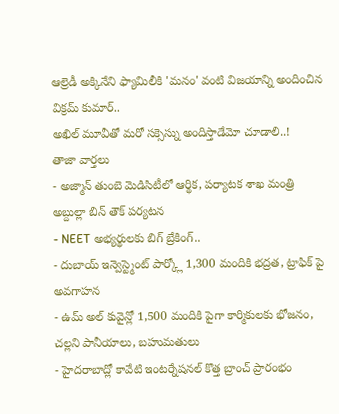ఆల్రెడీ అక్కినేని ఫ్యామిలీకి 'మనం' వంటి విజయాన్ని అందించిన విక్రమ్ కుమార్..
అఖిల్ మూవీతో మరో సక్సెస్ను అందిస్తాడేమో చూడాలి..!
తాజా వార్తలు
- అజ్మాన్ తుంబె మెడిసిటీలో ఆర్థిక, పర్యాటక శాఖ మంత్రి అబ్దుల్లా బిన్ తౌక్ పర్యటన
- NEET అభ్యర్థులకు బిగ్ బ్రేకింగ్..
- దుబాయ్ ఇన్వెస్ట్మెంట్ పార్క్లో 1,300 మందికి భద్రత, ట్రాఫిక్ పై అవగాహన
- ఉమ్ అల్ కువైన్లో 1,500 మందికి పైగా కార్మికులకు భోజనం, చల్లని పానీయాలు, బహుమతులు
- హైదరాబాద్లో కావేటి ఇంటర్నేషనల్ కొత్త బ్రాంచ్ ప్రారంభం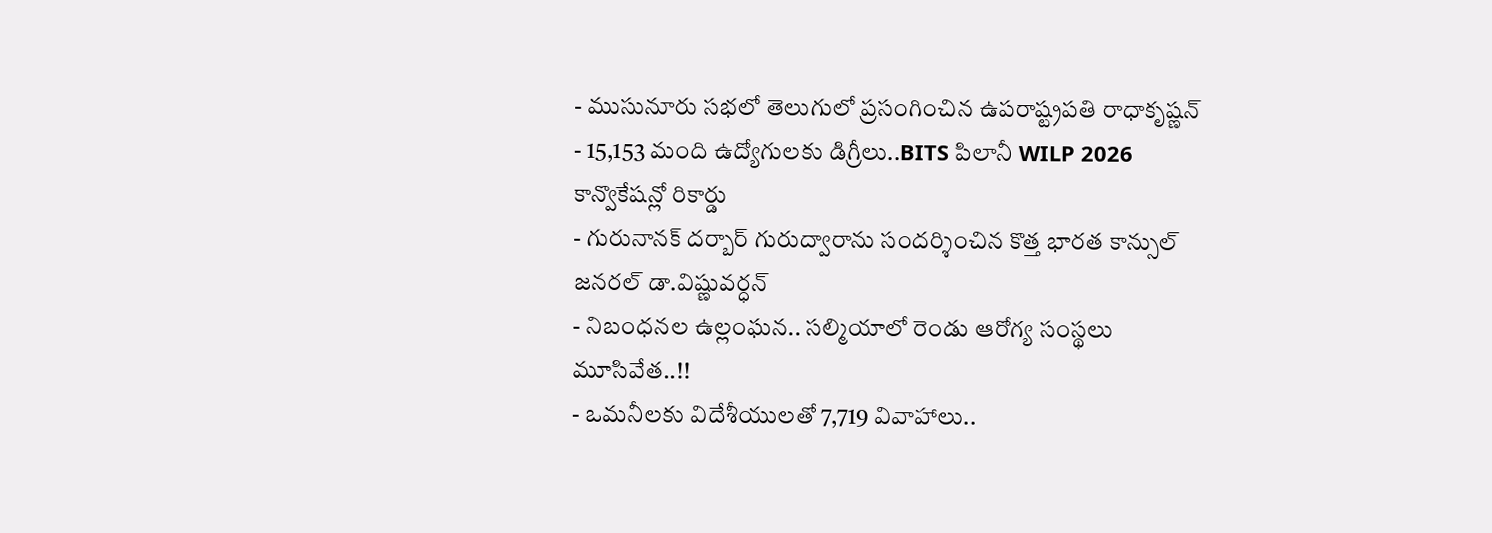- ముసునూరు సభలో తెలుగులో ప్రసంగించిన ఉపరాష్ట్రపతి రాధాకృష్ణన్
- 15,153 మంది ఉద్యోగులకు డిగ్రీలు..BITS పిలానీ WILP 2026 కాన్వొకేషన్లో రికార్డు
- గురునానక్ దర్బార్ గురుద్వారాను సందర్శించిన కొత్త భారత కాన్సుల్ జనరల్ డా.విష్ణువర్ధన్
- నిబంధనల ఉల్లంఘన.. సల్మియాలో రెండు ఆరోగ్య సంస్థలు మూసివేత..!!
- ఒమనీలకు విదేశీయులతో 7,719 వివాహాలు..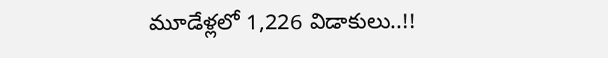మూడేళ్లలో 1,226 విడాకులు..!!